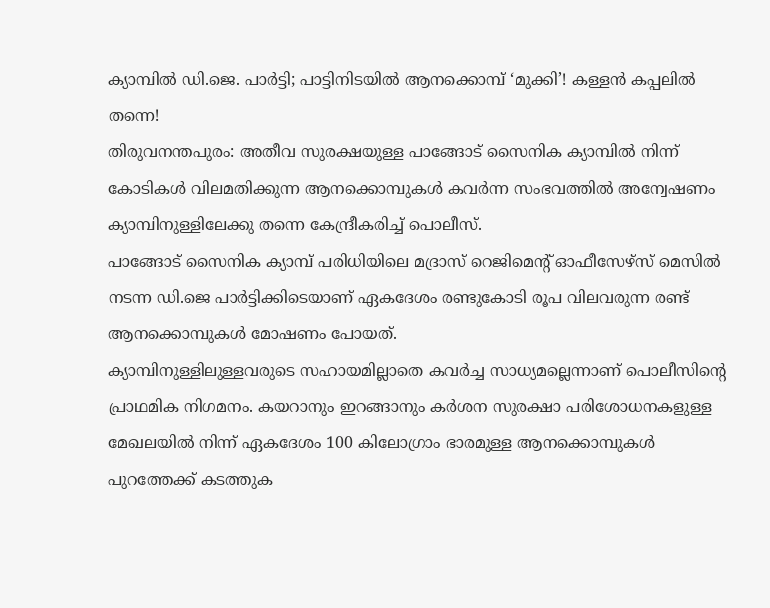ക്യാമ്പിൽ ഡി.ജെ. പാർട്ടി; പാട്ടിനിടയിൽ ആനക്കൊമ്പ് ‘മുക്കി’! കള്ളൻ കപ്പലിൽ തന്നെ!
തിരുവനന്തപുരം: അതീവ സുരക്ഷയുള്ള പാങ്ങോട് സൈനിക ക്യാമ്പിൽ നിന്ന് കോടികൾ വിലമതിക്കുന്ന ആനക്കൊമ്പുകൾ കവർന്ന സംഭവത്തിൽ അന്വേഷണം ക്യാമ്പിനുള്ളിലേക്കു തന്നെ കേന്ദ്രീകരിച്ച് പൊലീസ്.
പാങ്ങോട് സൈനിക ക്യാമ്പ് പരിധിയിലെ മദ്രാസ് റെജിമെന്റ് ഓഫീസേഴ്സ് മെസിൽ നടന്ന ഡി.ജെ പാർട്ടിക്കിടെയാണ് ഏകദേശം രണ്ടുകോടി രൂപ വിലവരുന്ന രണ്ട് ആനക്കൊമ്പുകൾ മോഷണം പോയത്.
ക്യാമ്പിനുള്ളിലുള്ളവരുടെ സഹായമില്ലാതെ കവർച്ച സാധ്യമല്ലെന്നാണ് പൊലീസിന്റെ പ്രാഥമിക നിഗമനം. കയറാനും ഇറങ്ങാനും കർശന സുരക്ഷാ പരിശോധനകളുള്ള മേഖലയിൽ നിന്ന് ഏകദേശം 100 കിലോഗ്രാം ഭാരമുള്ള ആനക്കൊമ്പുകൾ പുറത്തേക്ക് കടത്തുക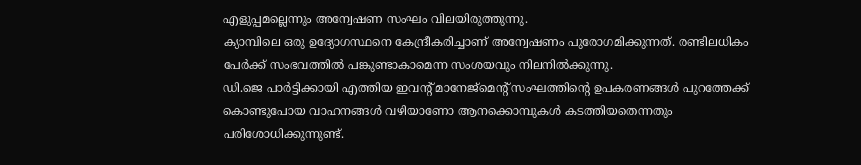എളുപ്പമല്ലെന്നും അന്വേഷണ സംഘം വിലയിരുത്തുന്നു.
ക്യാമ്പിലെ ഒരു ഉദ്യോഗസ്ഥനെ കേന്ദ്രീകരിച്ചാണ് അന്വേഷണം പുരോഗമിക്കുന്നത്. രണ്ടിലധികം പേർക്ക് സംഭവത്തിൽ പങ്കുണ്ടാകാമെന്ന സംശയവും നിലനിൽക്കുന്നു.
ഡി.ജെ പാർട്ടിക്കായി എത്തിയ ഇവന്റ് മാനേജ്മെന്റ് സംഘത്തിന്റെ ഉപകരണങ്ങൾ പുറത്തേക്ക് കൊണ്ടുപോയ വാഹനങ്ങൾ വഴിയാണോ ആനക്കൊമ്പുകൾ കടത്തിയതെന്നതും പരിശോധിക്കുന്നുണ്ട്.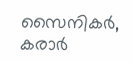സൈനികർ, കരാർ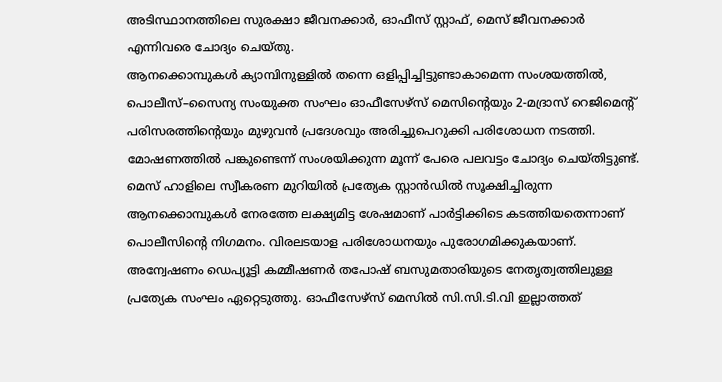അടിസ്ഥാനത്തിലെ സുരക്ഷാ ജീവനക്കാർ, ഓഫീസ് സ്റ്റാഫ്, മെസ് ജീവനക്കാർ എന്നിവരെ ചോദ്യം ചെയ്തു.
ആനക്കൊമ്പുകൾ ക്യാമ്പിനുള്ളിൽ തന്നെ ഒളിപ്പിച്ചിട്ടുണ്ടാകാമെന്ന സംശയത്തിൽ, പൊലീസ്–സൈന്യ സംയുക്ത സംഘം ഓഫീസേഴ്സ് മെസിന്റെയും 2-മദ്രാസ് റെജിമെന്റ് പരിസരത്തിന്റെയും മുഴുവൻ പ്രദേശവും അരിച്ചുപെറുക്കി പരിശോധന നടത്തി.
മോഷണത്തിൽ പങ്കുണ്ടെന്ന് സംശയിക്കുന്ന മൂന്ന് പേരെ പലവട്ടം ചോദ്യം ചെയ്തിട്ടുണ്ട്. മെസ് ഹാളിലെ സ്വീകരണ മുറിയിൽ പ്രത്യേക സ്റ്റാൻഡിൽ സൂക്ഷിച്ചിരുന്ന ആനക്കൊമ്പുകൾ നേരത്തേ ലക്ഷ്യമിട്ട ശേഷമാണ് പാർട്ടിക്കിടെ കടത്തിയതെന്നാണ് പൊലീസിന്റെ നിഗമനം. വിരലടയാള പരിശോധനയും പുരോഗമിക്കുകയാണ്.
അന്വേഷണം ഡെപ്യൂട്ടി കമ്മീഷണർ തപോഷ് ബസുമതാരിയുടെ നേതൃത്വത്തിലുള്ള പ്രത്യേക സംഘം ഏറ്റെടുത്തു. ഓഫീസേഴ്സ് മെസിൽ സി.സി.ടി.വി ഇല്ലാത്തത്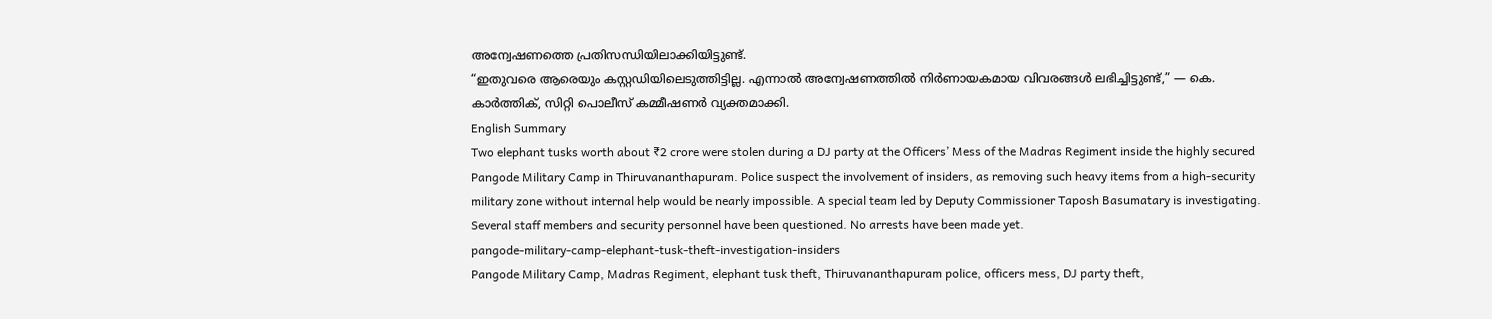അന്വേഷണത്തെ പ്രതിസന്ധിയിലാക്കിയിട്ടുണ്ട്.
“ഇതുവരെ ആരെയും കസ്റ്റഡിയിലെടുത്തിട്ടില്ല. എന്നാൽ അന്വേഷണത്തിൽ നിർണായകമായ വിവരങ്ങൾ ലഭിച്ചിട്ടുണ്ട്,” — കെ. കാർത്തിക്, സിറ്റി പൊലീസ് കമ്മീഷണർ വ്യക്തമാക്കി.
English Summary
Two elephant tusks worth about ₹2 crore were stolen during a DJ party at the Officers’ Mess of the Madras Regiment inside the highly secured Pangode Military Camp in Thiruvananthapuram. Police suspect the involvement of insiders, as removing such heavy items from a high-security military zone without internal help would be nearly impossible. A special team led by Deputy Commissioner Taposh Basumatary is investigating. Several staff members and security personnel have been questioned. No arrests have been made yet.
pangode-military-camp-elephant-tusk-theft-investigation-insiders
Pangode Military Camp, Madras Regiment, elephant tusk theft, Thiruvananthapuram police, officers mess, DJ party theft,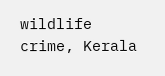wildlife crime, Kerala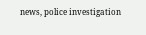news, police investigation